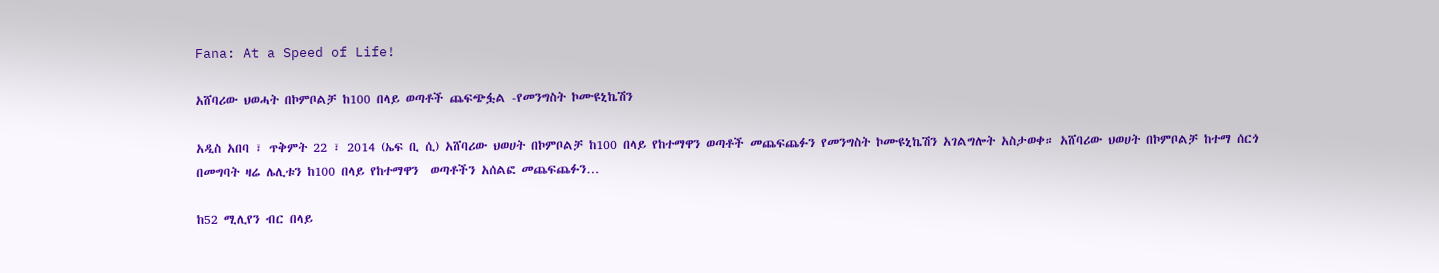Fana: At a Speed of Life!

አሸባሪው ህወሓት በኮምቦልቻ ከ100 በላይ ወጣቶች ጨፍጭፏል -የመንግስት ኮሙዩኒኬሽን

አዲስ አበባ ፣ ጥቅምት 22 ፣ 2014 (ኤፍ ቢ ሲ) አሸባሪው ህወሀት በኮምቦልቻ ከ100 በላይ የከተማዋን ወጣቶች መጨፍጨፉን የመንግስት ኮሙዩኒኬሽን አገልግሎት አስታወቀ። አሸባሪው ህወሀት በኮምቦልቻ ከተማ ሰርጎ በመግባት ዛሬ ሌሊቱን ከ100 በላይ የከተማዋን  ወጣቶችን አሰልፎ መጨፍጨፉን…

ከ52 ሚሊየን ብር በላይ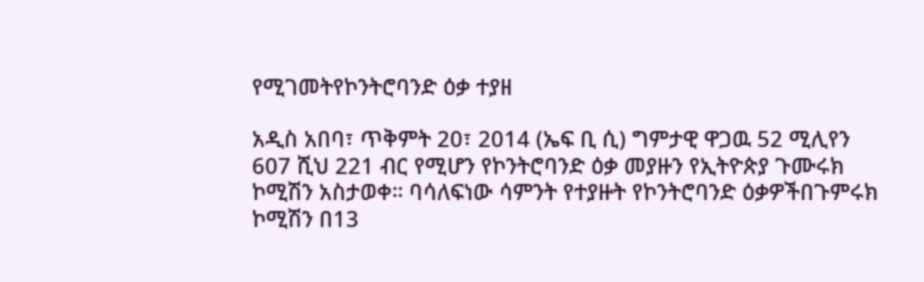የሚገመትየኮንትሮባንድ ዕቃ ተያዘ

አዲስ አበባ፣ ጥቅምት 20፣ 2014 (ኤፍ ቢ ሲ) ግምታዊ ዋጋዉ 52 ሚሊየን 607 ሺህ 221 ብር የሚሆን የኮንትሮባንድ ዕቃ መያዙን የኢትዮጵያ ጉሙሩክ ኮሚሽን አስታወቀ። ባሳለፍነው ሳምንት የተያዙት የኮንትሮባንድ ዕቃዎችበጉምሩክ ኮሚሽን በ13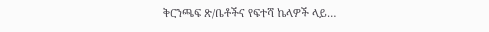ቅርንጫፍ ጽ/ቤቶችና የፍተሻ ኬላዎች ላይ…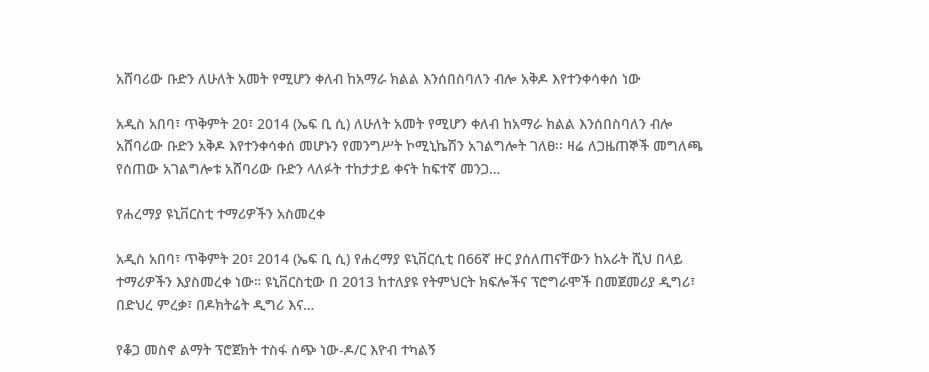አሸባሪው ቡድን ለሁለት አመት የሚሆን ቀለብ ከአማራ ክልል እንሰበስባለን ብሎ አቅዶ እየተንቀሳቀሰ ነው

አዲስ አበባ፣ ጥቅምት 20፣ 2014 (ኤፍ ቢ ሲ) ለሁለት አመት የሚሆን ቀለብ ከአማራ ክልል እንሰበስባለን ብሎ አሸባሪው ቡድን አቅዶ እየተንቀሳቀሰ መሆኑን የመንግሥት ኮሚኒኬሽን አገልግሎት ገለፀ፡፡ ዛሬ ለጋዜጠኞች መግለጫ የሰጠው አገልግሎቱ አሸባሪው ቡድን ላለፉት ተከታታይ ቀናት ከፍተኛ መንጋ…

የሐረማያ ዩኒቨርስቲ ተማሪዎችን አስመረቀ

አዲስ አበባ፣ ጥቅምት 20፣ 2014 (ኤፍ ቢ ሲ) የሐረማያ ዩኒቨርሲቲ በ66ኛ ዙር ያሰለጠናቸውን ከአራት ሺህ በላይ ተማሪዎችን እያስመረቀ ነው። ዩኒቨርስቲው በ 2013 ከተለያዩ የትምህርት ክፍሎችና ፕሮግራሞች በመጀመሪያ ዲግሪ፣ በድህረ ምረቃ፣ በዶክትሬት ዲግሪ እና…

የቆጋ መስኖ ልማት ፕሮጀክት ተስፋ ሰጭ ነው-ዶ/ር እዮብ ተካልኝ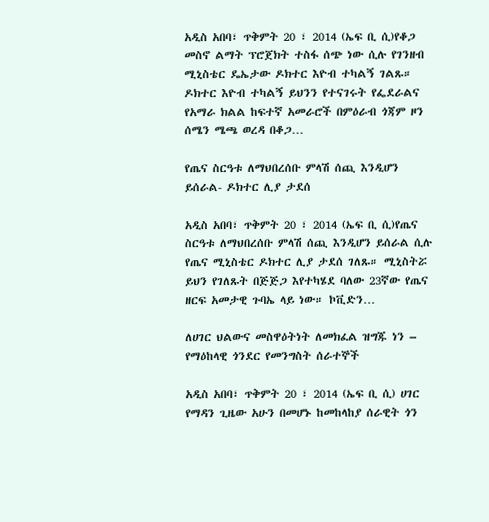አዲስ አበባ፣ ጥቅምት 20 ፣ 2014 (ኤፍ ቢ ሲ)የቆጋ መስኖ ልማት ፕሮጀክት ተስፋ ሰጭ ነው ሲሉ የገንዘብ ሚኒስቴር ዴኤታው ዶክተር እዮብ ተካልኝ ገልጹ። ዶክተር እዮብ ተካልኝ ይህንን የተናገሩት የፌደራልና የአማራ ክልል ከፍተኛ አመራሮች በምዕራብ ጎጃም ዞን ሰሜን ሜጫ ወረዳ በቆጋ…

የጤና ስርዓቱ ለማህበረሰቡ ምላሽ ሰጪ እንዲሆን ይሰራል- ዶክተር ሊያ ታደሰ

አዲስ አበባ፣ ጥቅምት 20 ፣ 2014 (ኤፍ ቢ ሲ)የጤና ስርዓቱ ለማህበረሰቡ ምላሽ ሰጪ እንዲሆን ይሰራል ሲሉ የጤና ሚኒስቴር ዶክተር ሊያ ታደሰ ገለጹ። ሚኒስትሯ ይህን የገለጹት በጅጅጋ እየተካሄደ ባለው 23ኛው የጤና ዘርፍ አመታዊ ጉባኤ ላይ ነው። ኮቪድን…

ለሀገር ህልውና መስዋዕትነት ለመክፈል ዝግጁ ነን – የማዕከላዊ ጎንደር የመንግስት ሰራተኞች

አዲስ አበባ፣ ጥቅምት 20 ፣ 2014 (ኤፍ ቢ ሲ) ሀገር የማዳን ጊዜው አሁን በመሆኑ ከመከላከያ ሰራዊት ጎን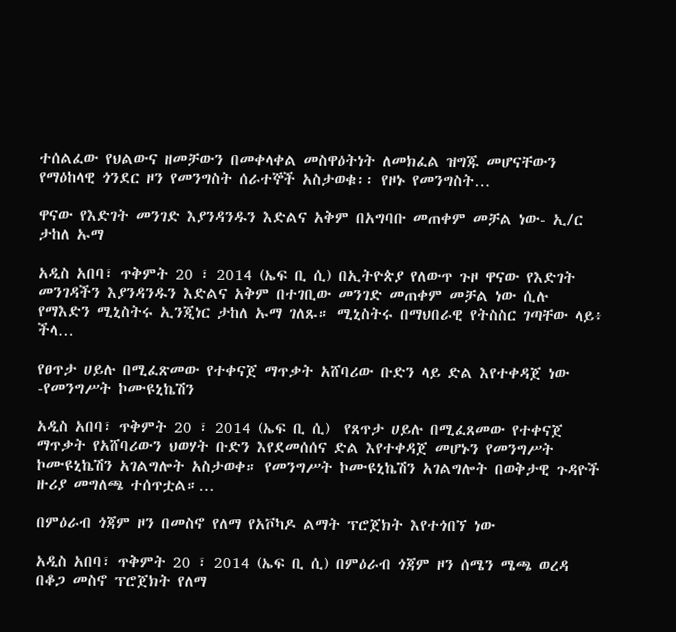ተሰልፈው የህልውና ዘመቻውን በመቀላቀል መስዋዕትነት ለመክፈል ዝግጁ መሆናቸውን የማዕከላዊ ጎንደር ዞን የመንግስት ሰራተኞች አስታወቁ፡፡ የዞኑ የመንግስት…

ዋናው የእድገት መንገድ እያንዳንዱን እድልና አቅም በአግባቡ መጠቀም መቻል ነው- ኢ/ር ታከለ ኡማ

አዲስ አበባ፣ ጥቅምት 20 ፣ 2014 (ኤፍ ቢ ሲ) በኢትዮጵያ የለውጥ ጉዞ ዋናው የእድገት መንገዳችን እያንዳንዱን እድልና አቅም በተገቢው መንገድ መጠቀም መቻል ነው ሲሉ የማእድን ሚኒስትሩ ኢንጂነር ታከለ ኡማ ገለጹ። ሚኒስትሩ በማህበራዊ የትስስር ገጣቸው ላይ፥ ችላ…

የፀጥታ ሀይሉ በሚፈጽመው የተቀናጀ ማጥቃት አሸባሪው ቡድን ላይ ድል እየተቀዳጀ ነው -የመንግሥት ኮሙዩኒኬሽን

አዲስ አበባ፣ ጥቅምት 20 ፣ 2014 (ኤፍ ቢ ሲ)  የጸጥታ ሀይሉ በሚፈጸመው የተቀናጀ ማጥቃት የአሸባሪውን ህወሃት ቡድን እየደመሰሰና ድል እየተቀዳጀ መሆኑን የመንግሥት ኮሙዩኒኬሽን አገልግሎት አስታወቀ። የመንግሥት ኮሙዩኒኬሽን አገልግሎት በወቅታዊ ጉዳዮች ዙሪያ መግለጫ ተሰጥቷል።…

በምዕራብ ጎጃም ዞን በመስኖ የለማ የአቮካዶ ልማት ፕሮጀክት እየተጎበኘ ነው

አዲስ አበባ፣ ጥቅምት 20 ፣ 2014 (ኤፍ ቢ ሲ) በምዕራብ ጎጃም ዞን ሰሜን ሜጫ ወረዳ በቆጋ መስኖ ፕሮጀክት የለማ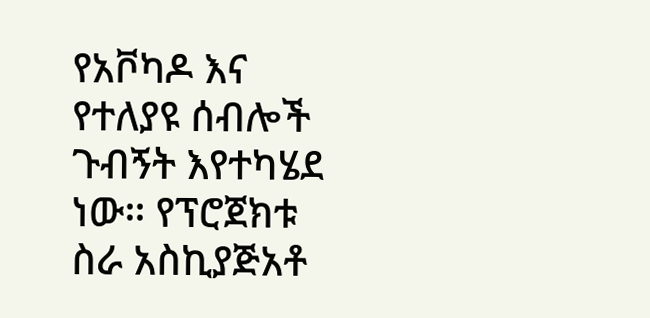የአቮካዶ እና የተለያዩ ሰብሎች ጉብኝት እየተካሄደ ነው። የፕሮጀክቱ ስራ አስኪያጅአቶ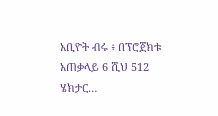አቢዮት ብሩ ፥ በፕሮጀክቱ አጠቃላይ 6 ሺህ 512 ሄክታር…